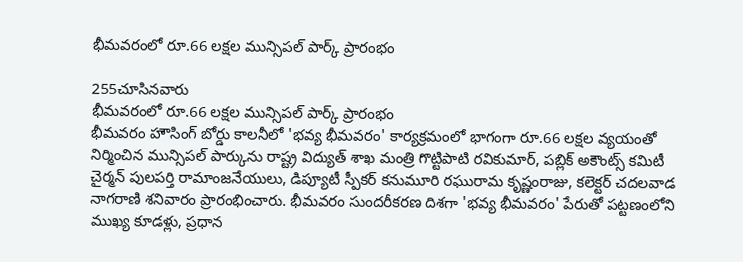భీమవరంలో రూ.66 లక్షల మున్సిపల్ పార్క్ ప్రారంభం

255చూసినవారు
భీమవరంలో రూ.66 లక్షల మున్సిపల్ పార్క్ ప్రారంభం
భీమవరం హౌసింగ్ బోర్డు కాలనీలో 'భవ్య భీమవరం' కార్యక్రమంలో భాగంగా రూ.66 లక్షల వ్యయంతో నిర్మించిన మున్సిపల్ పార్కును రాష్ట్ర విద్యుత్ శాఖ మంత్రి గొట్టిపాటి రవికుమార్, పబ్లిక్ అకౌంట్స్ కమిటీ చైర్మన్ పులపర్తి రామాంజనేయులు, డిప్యూటీ స్పీకర్ కనుమూరి రఘురామ కృష్ణంరాజు, కలెక్టర్ చదలవాడ నాగరాణి శనివారం ప్రారంభించారు. భీమవరం సుందరీకరణ దిశగా 'భవ్య భీమవరం' పేరుతో పట్టణంలోని ముఖ్య కూడళ్లు, ప్రధాన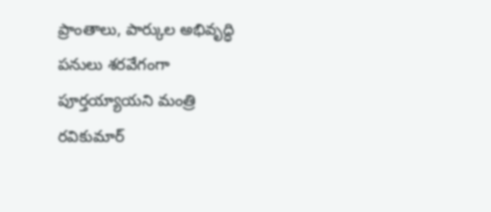ప్రాంతాలు, పార్కుల అభివృద్ధి పనులు శరవేగంగా పూర్తయ్యాయని మంత్రి రవికుమార్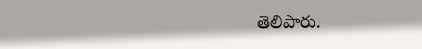తెలిపారు.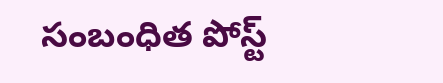సంబంధిత పోస్ట్